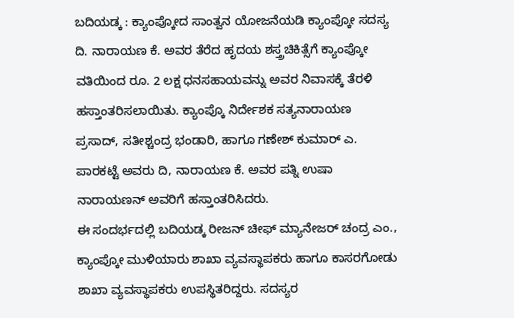ಬದಿಯಡ್ಕ : ಕ್ಯಾಂಪ್ಕೋದ ಸಾಂತ್ವನ ಯೋಜನೆಯಡಿ ಕ್ಯಾಂಪ್ಕೋ ಸದಸ್ಯ ದಿ. ನಾರಾಯಣ ಕೆ. ಅವರ ತೆರೆದ ಹೃದಯ ಶಸ್ತ್ರಚಿಕಿತ್ಸೆಗೆ ಕ್ಯಾಂಪ್ಕೋ ವತಿಯಿಂದ ರೂ. 2 ಲಕ್ಷ ಧನಸಹಾಯವನ್ನು ಅವರ ನಿವಾಸಕ್ಕೆ ತೆರಳಿ ಹಸ್ತಾಂತರಿಸಲಾಯಿತು. ಕ್ಯಾಂಪ್ಕೊ ನಿರ್ದೇಶಕ ಸತ್ಯನಾರಾಯಣ ಪ್ರಸಾದ್, ಸತೀಶ್ಚಂದ್ರ ಭಂಡಾರಿ, ಹಾಗೂ ಗಣೇಶ್ ಕುಮಾರ್ ಎ. ಪಾರಕಟ್ಟೆ ಅವರು ದಿ, ನಾರಾಯಣ ಕೆ. ಅವರ ಪತ್ನಿ ಉಷಾ ನಾರಾಯಣನ್ ಅವರಿಗೆ ಹಸ್ತಾಂತರಿಸಿದರು.
ಈ ಸಂದರ್ಭದಲ್ಲಿ ಬದಿಯಡ್ಕ ರೀಜನ್ ಚೀಫ್ ಮ್ಯಾನೇಜರ್ ಚಂದ್ರ ಎಂ., ಕ್ಯಾಂಪ್ಕೋ ಮುಳಿಯಾರು ಶಾಖಾ ವ್ಯವಸ್ಥಾಪಕರು ಹಾಗೂ ಕಾಸರಗೋಡು ಶಾಖಾ ವ್ಯವಸ್ಥಾಪಕರು ಉಪಸ್ಥಿತರಿದ್ದರು. ಸದಸ್ಯರ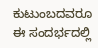ಕುಟುಂಬದವರೂ ಈ ಸಂದರ್ಭದಲ್ಲಿ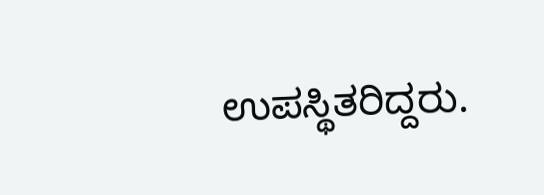ಉಪಸ್ಥಿತರಿದ್ದರು.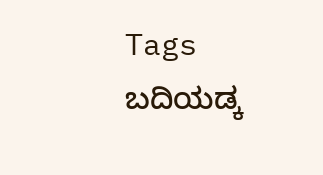Tags
ಬದಿಯಡ್ಕ